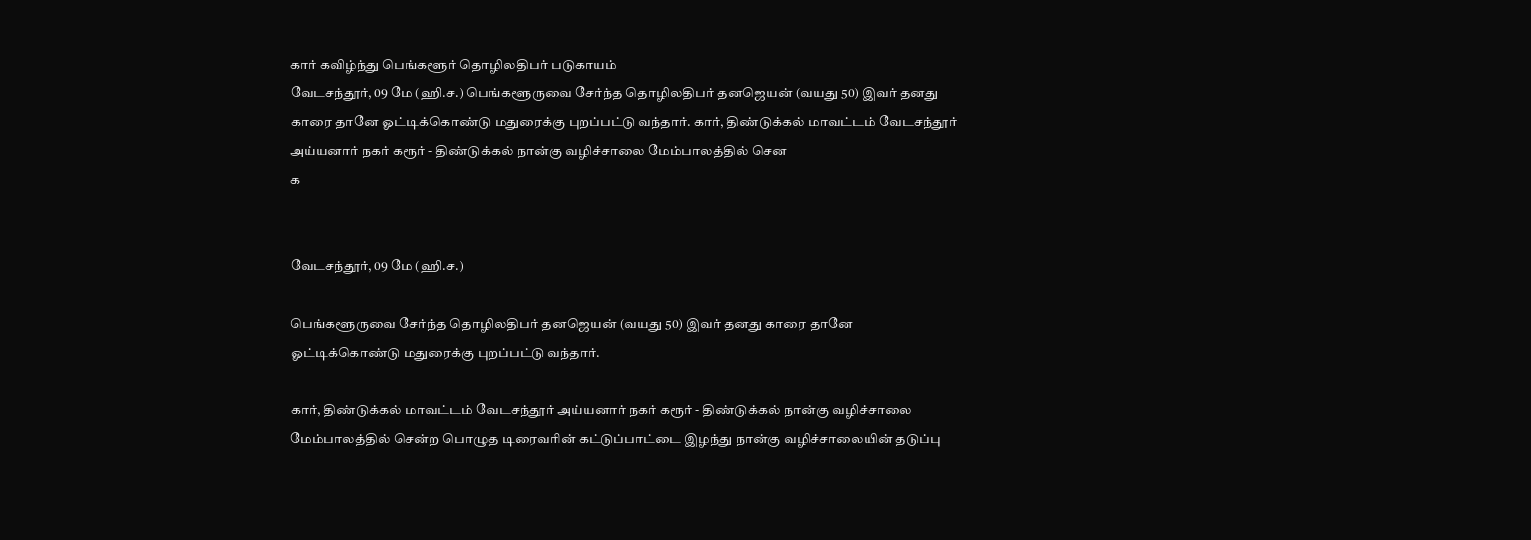கார் கவிழ்ந்து பெங்களூர் தொழிலதிபர் படுகாயம்
வேடசந்தூர், 09 மே (ஹி.ச.) பெங்களூருவை சேர்ந்த தொழிலதிபர் தனஜெயன் (வயது 50) இவர் தனது காரை தானே ஓட்டிக்கொண்டு மதுரைக்கு புறப்பட்டு வந்தார். கார், திண்டுக்கல் மாவட்டம் வேடசந்தூர் அய்யனார் நகர் கரூர் - திண்டுக்கல் நான்கு வழிச்சாலை மேம்பாலத்தில் சென
க


வேடசந்தூர், 09 மே (ஹி.ச.)

பெங்களூருவை சேர்ந்த தொழிலதிபர் தனஜெயன் (வயது 50) இவர் தனது காரை தானே ஓட்டிக்கொண்டு மதுரைக்கு புறப்பட்டு வந்தார்.

கார், திண்டுக்கல் மாவட்டம் வேடசந்தூர் அய்யனார் நகர் கரூர் - திண்டுக்கல் நான்கு வழிச்சாலை மேம்பாலத்தில் சென்ற பொழுத டிரைவரின் கட்டுப்பாட்டை இழந்து நான்கு வழிச்சாலையின் தடுப்பு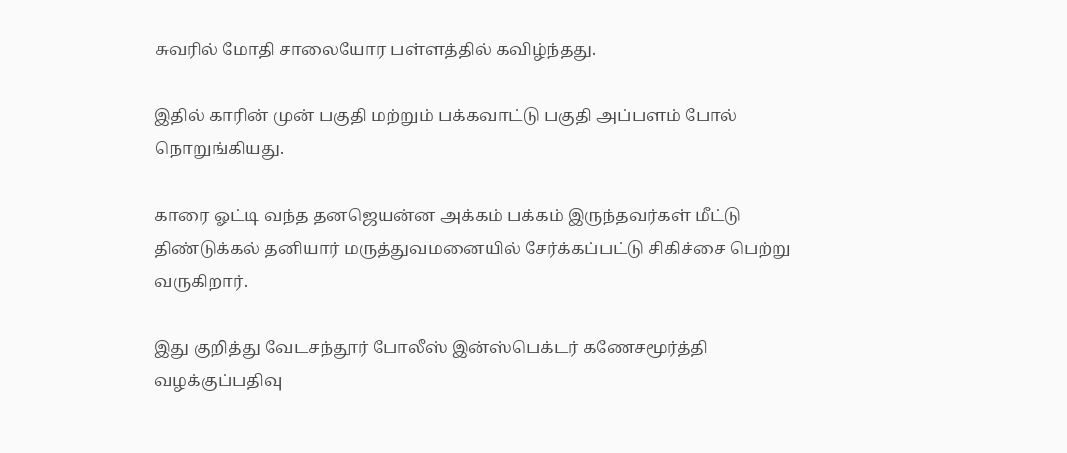சுவரில் மோதி சாலையோர பள்ளத்தில் கவிழ்ந்தது.

இதில் காரின் முன் பகுதி மற்றும் பக்கவாட்டு பகுதி அப்பளம் போல் நொறுங்கியது.

காரை ஓட்டி வந்த தனஜெயன்ன அக்கம் பக்கம் இருந்தவர்கள் மீட்டு திண்டுக்கல் தனியார் மருத்துவமனையில் சேர்க்கப்பட்டு சிகிச்சை பெற்று வருகிறார்.

இது குறித்து வேடசந்தூர் போலீஸ் இன்ஸ்பெக்டர் கணேசமூர்த்தி வழக்குப்பதிவு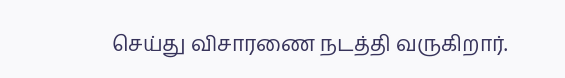செய்து விசாரணை நடத்தி வருகிறார்.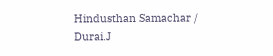Hindusthan Samachar / Durai.J